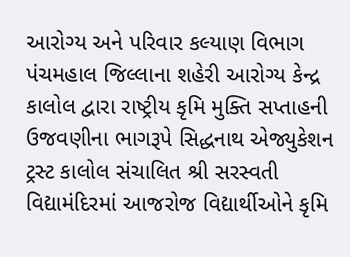આરોગ્ય અને પરિવાર કલ્યાણ વિભાગ પંચમહાલ જિલ્લાના શહેરી આરોગ્ય કેન્દ્ર કાલોલ દ્વારા રાષ્ટ્રીય કૃમિ મુક્તિ સપ્તાહની ઉજવણીના ભાગરૂપે સિદ્ધનાથ એજ્યુકેશન ટ્રસ્ટ કાલોલ સંચાલિત શ્રી સરસ્વતી વિદ્યામંદિરમાં આજરોજ વિદ્યાર્થીઓને કૃમિ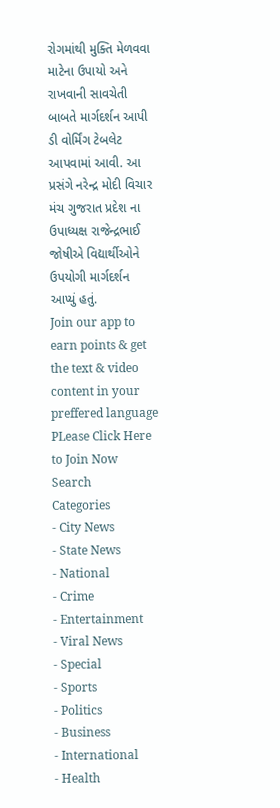રોગમાંથી મુક્તિ મેળવવા માટેના ઉપાયો અને રાખવાની સાવચેતી બાબતે માર્ગદર્શન આપી ડી વોર્મિંગ ટેબલેટ આપવામાં આવી. આ પ્રસંગે નરેન્દ્ર મોદી વિચાર મંચ ગુજરાત પ્રદેશ ના ઉપાધ્યક્ષ રાજેન્દ્રભાઈ જોષીએ વિદ્યાર્થીઓને ઉપયોગી માર્ગદર્શન આપ્યું હતું.
Join our app to earn points & get the text & video content in your preffered language
PLease Click Here to Join Now
Search
Categories
- City News
- State News
- National
- Crime
- Entertainment
- Viral News
- Special
- Sports
- Politics
- Business
- International
- Health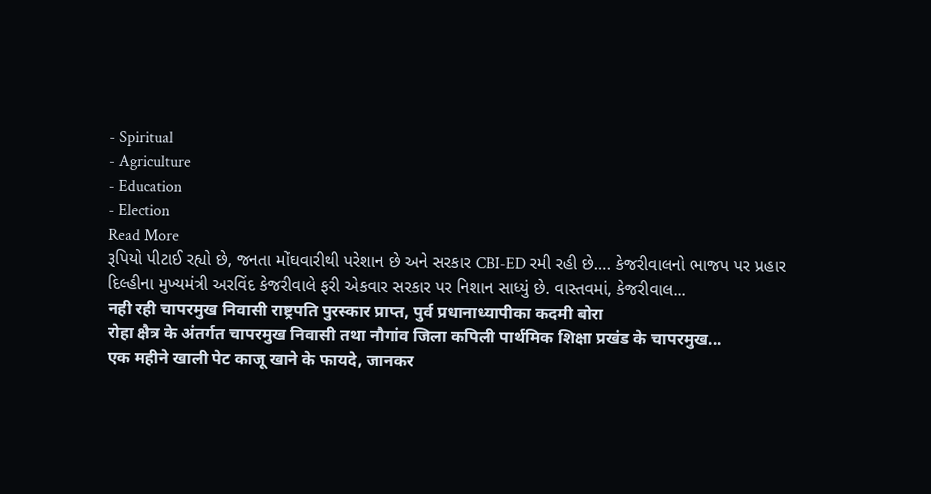- Spiritual
- Agriculture
- Education
- Election
Read More
રૂપિયો પીટાઈ રહ્યો છે, જનતા મોંઘવારીથી પરેશાન છે અને સરકાર CBI-ED રમી રહી છે…. કેજરીવાલનો ભાજપ પર પ્રહાર
દિલ્હીના મુખ્યમંત્રી અરવિંદ કેજરીવાલે ફરી એકવાર સરકાર પર નિશાન સાધ્યું છે. વાસ્તવમાં, કેજરીવાલ...
नही रही चापरमुख निवासी राष्ट्रपति पुरस्कार प्राप्त, पुर्व प्रधानाध्यापीका कदमी बोरा
रोहा क्षैत्र के अंतर्गत चापरमुख निवासी तथा नौगांव जिला कपिली पार्थमिक शिक्षा प्रखंड के चापरमुख...
एक महीने खाली पेट काजू खाने के फायदे, जानकर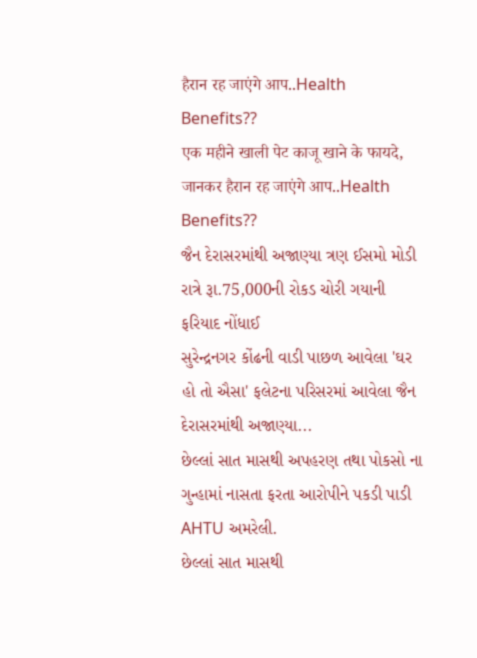हैरान रह जाएंगे आप..Health Benefits??
एक महीने खाली पेट काजू खाने के फायदे, जानकर हैरान रह जाएंगे आप..Health Benefits??
જૈન દેરાસરમાંથી અજાણ્યા ત્રણ ઈસમો મોડી રાત્રે રૂા.75,000ની રોકડ ચોરી ગયાની ફરિયાદ નોંધાઈ
સુરેન્દ્રનગર કોંઢની વાડી પાછળ આવેલા 'ઘર હો તો ઐસા' ફલેટના પરિસરમાં આવેલા જૈન દેરાસરમાંથી અજાણ્યા...
છેલ્લાં સાત માસથી અપહરણ તથા પોકસો ના ગુન્હામાં નાસતા ફરતા આરોપીને પકડી પાડી AHTU અમરેલી.
છેલ્લાં સાત માસથી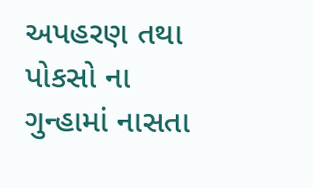અપહરણ તથા પોકસો ના ગુન્હામાં નાસતા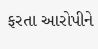ફરતા આરોપીને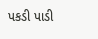પકડી પાડી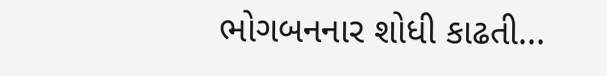ભોગબનનાર શોધી કાઢતી...